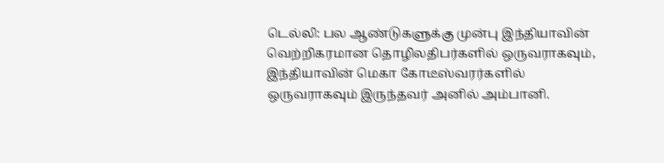டெல்லி: பல ஆண்டுகளுக்கு முன்பு இந்தியாவின் வெற்றிகரமான தொழிலதிபர்களில் ஒருவராகவும், இந்தியாவின் மெகா கோடீஸ்வரர்களில் ஒருவராகவும் இருந்தவர் அனில் அம்பானி.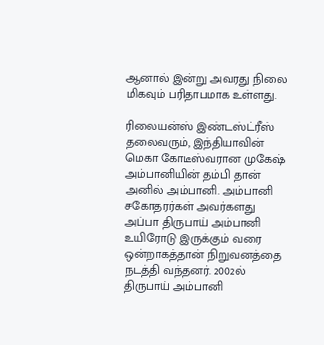ஆனால் இன்று அவரது நிலை மிகவும் பரிதாபமாக உள்ளது.

ரிலையன்ஸ் இண்டஸ்ட்ரீஸ் தலைவரும், இந்தியாவின் மெகா கோடீஸ்வரான முகேஷ் அம்பானியின் தம்பி தான் அனில் அம்பானி. அம்பானி சகோதரர்கள் அவர்களது அப்பா திருபாய் அம்பானி உயிரோடு இருக்கும் வரை ஒன்றாகத்தான் நிறுவனத்தை நடத்தி வந்தனர். 2002ல் திருபாய் அம்பானி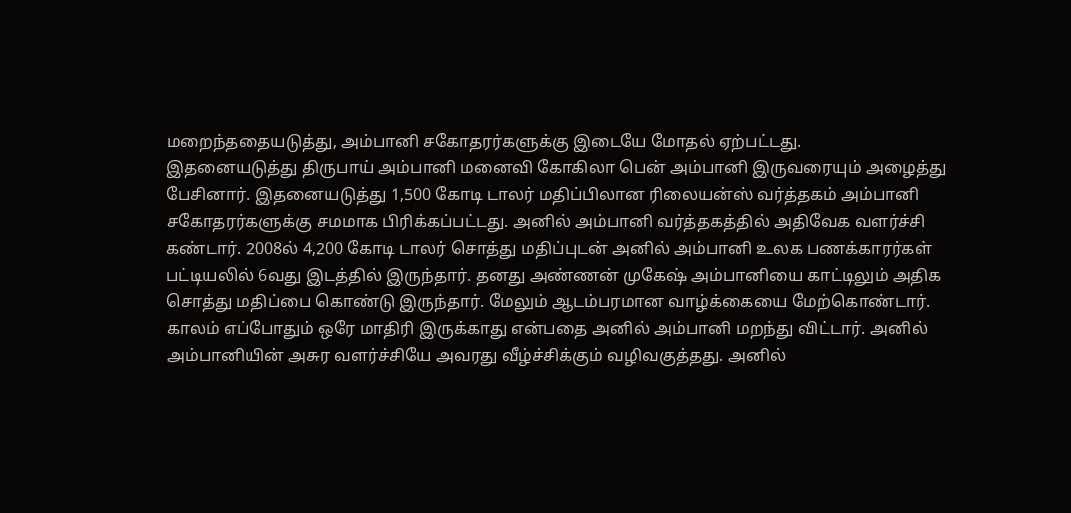மறைந்ததையடுத்து, அம்பானி சகோதரர்களுக்கு இடையே மோதல் ஏற்பட்டது.
இதனையடுத்து திருபாய் அம்பானி மனைவி கோகிலா பென் அம்பானி இருவரையும் அழைத்து பேசினார். இதனையடுத்து 1,500 கோடி டாலர் மதிப்பிலான ரிலையன்ஸ் வர்த்தகம் அம்பானி சகோதரர்களுக்கு சமமாக பிரிக்கப்பட்டது. அனில் அம்பானி வர்த்தகத்தில் அதிவேக வளர்ச்சி கண்டார். 2008ல் 4,200 கோடி டாலர் சொத்து மதிப்புடன் அனில் அம்பானி உலக பணக்காரர்கள் பட்டியலில் 6வது இடத்தில் இருந்தார். தனது அண்ணன் முகேஷ் அம்பானியை காட்டிலும் அதிக சொத்து மதிப்பை கொண்டு இருந்தார். மேலும் ஆடம்பரமான வாழ்க்கையை மேற்கொண்டார்.
காலம் எப்போதும் ஒரே மாதிரி இருக்காது என்பதை அனில் அம்பானி மறந்து விட்டார். அனில் அம்பானியின் அசுர வளர்ச்சியே அவரது வீழ்ச்சிக்கும் வழிவகுத்தது. அனில்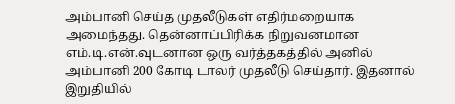அம்பானி செய்த முதலீடுகள் எதிர்மறையாக அமைந்தது. தென்னாப்பிரிக்க நிறுவனமான எம்.டி.என்.வுடனான ஒரு வர்த்தகத்தில் அனில் அம்பானி 200 கோடி டாலர் முதலீடு செய்தார். இதனால் இறுதியில்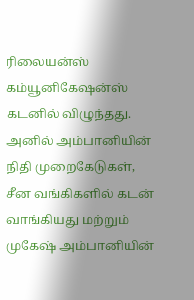ரிலையன்ஸ் கம்யூனிகேஷன்ஸ் கடனில் விழுந்தது. அனில் அம்பானியின் நிதி முறைகேடுகள், சீன வங்கிகளில் கடன் வாங்கியது மற்றும் முகேஷ் அம்பானியின்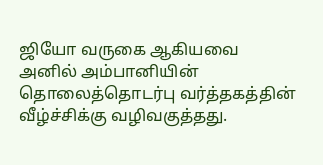ஜியோ வருகை ஆகியவை அனில் அம்பானியின் தொலைத்தொடர்பு வர்த்தகத்தின் வீழ்ச்சிக்கு வழிவகுத்தது.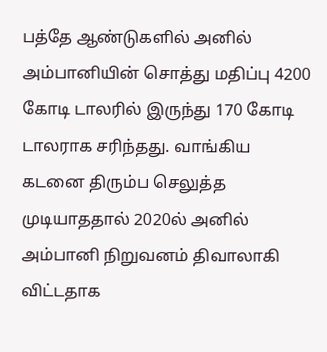பத்தே ஆண்டுகளில் அனில் அம்பானியின் சொத்து மதிப்பு 4200 கோடி டாலரில் இருந்து 170 கோடி டாலராக சரிந்தது. வாங்கிய கடனை திரும்ப செலுத்த முடியாததால் 2020ல் அனில் அம்பானி நிறுவனம் திவாலாகி விட்டதாக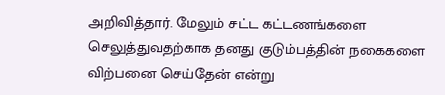அறிவித்தார். மேலும் சட்ட கட்டணங்களை செலுத்துவதற்காக தனது குடும்பத்தின் நகைகளை விற்பனை செய்தேன் என்று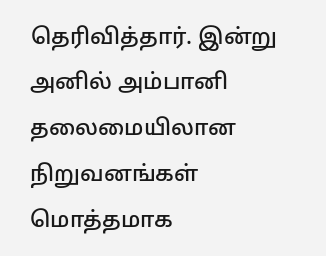தெரிவித்தார். இன்று அனில் அம்பானி தலைமையிலான நிறுவனங்கள் மொத்தமாக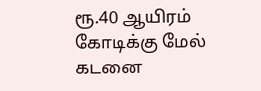ரூ.40 ஆயிரம் கோடிக்கு மேல் கடனை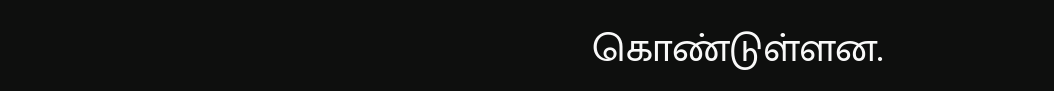கொண்டுள்ளன.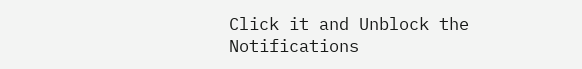Click it and Unblock the Notifications